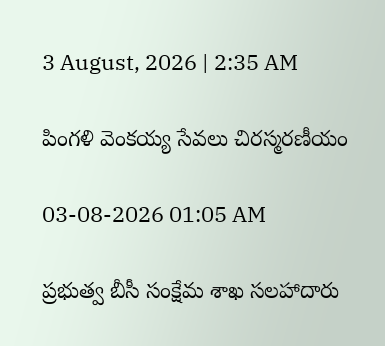3 August, 2026 | 2:35 AM

పింగళి వెంకయ్య సేవలు చిరస్మరణీయం

03-08-2026 01:05 AM

ప్రభుత్వ బీసీ సంక్షేమ శాఖ సలహాదారు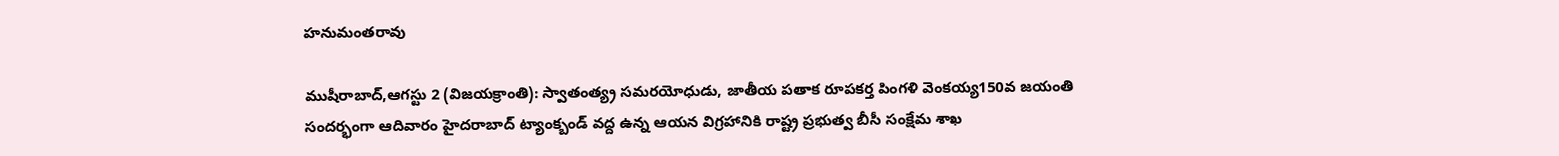హనుమంతరావు

ముషీరాబాద్,ఆగస్టు 2 (విజయక్రాంతి): స్వాతంత్య్ర సమరయోధుడు, జాతీయ పతాక రూపకర్త పింగళి వెంకయ్య150వ జయంతి సందర్భంగా ఆదివారం హైదరాబాద్ ట్యాంక్బండ్ వద్ద ఉన్న ఆయన విగ్రహానికి రాష్ట్ర ప్రభుత్వ బీసీ సంక్షేమ శాఖ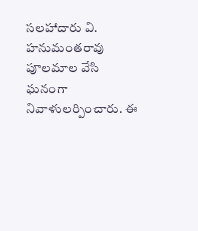సలహాదారు వి. హనుమంతరావు పూలమాల వేసి ఘనంగా నివాళులర్పించారు. ఈ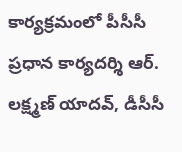కార్యక్రమంలో పీసీసీ ప్రధాన కార్యదర్శి ఆర్. లక్ష్మణ్ యాదవ్, డీసీసీ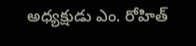అధ్యక్షుడు ఎం. రోహిత్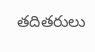తదితరులు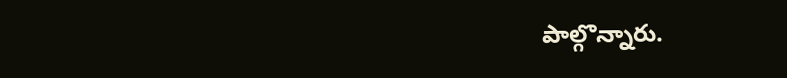పాల్గొన్నారు.